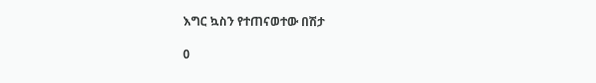እግር ኳስን የተጠናወተው በሽታ

0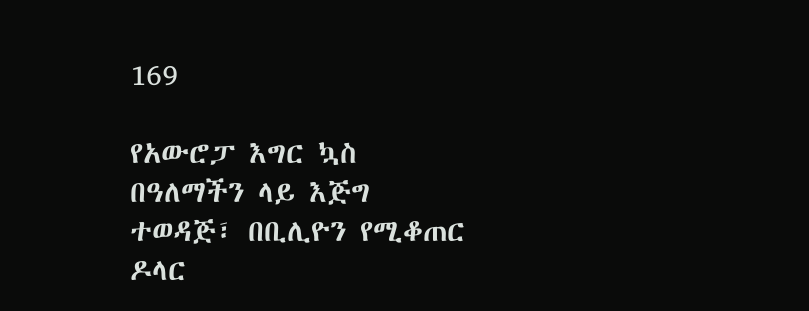169

የአውሮፓ እግር ኳስ በዓለማችን ላይ እጅግ ተወዳጅ፣ በቢሊዮን የሚቆጠር ዶላር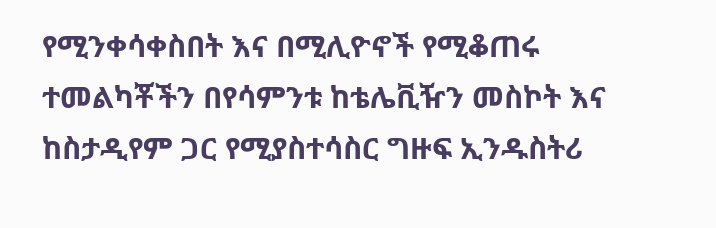የሚንቀሳቀስበት እና በሚሊዮኖች የሚቆጠሩ ተመልካቾችን በየሳምንቱ ከቴሌቪዥን መስኮት እና ከስታዲየም ጋር የሚያስተሳስር ግዙፍ ኢንዱስትሪ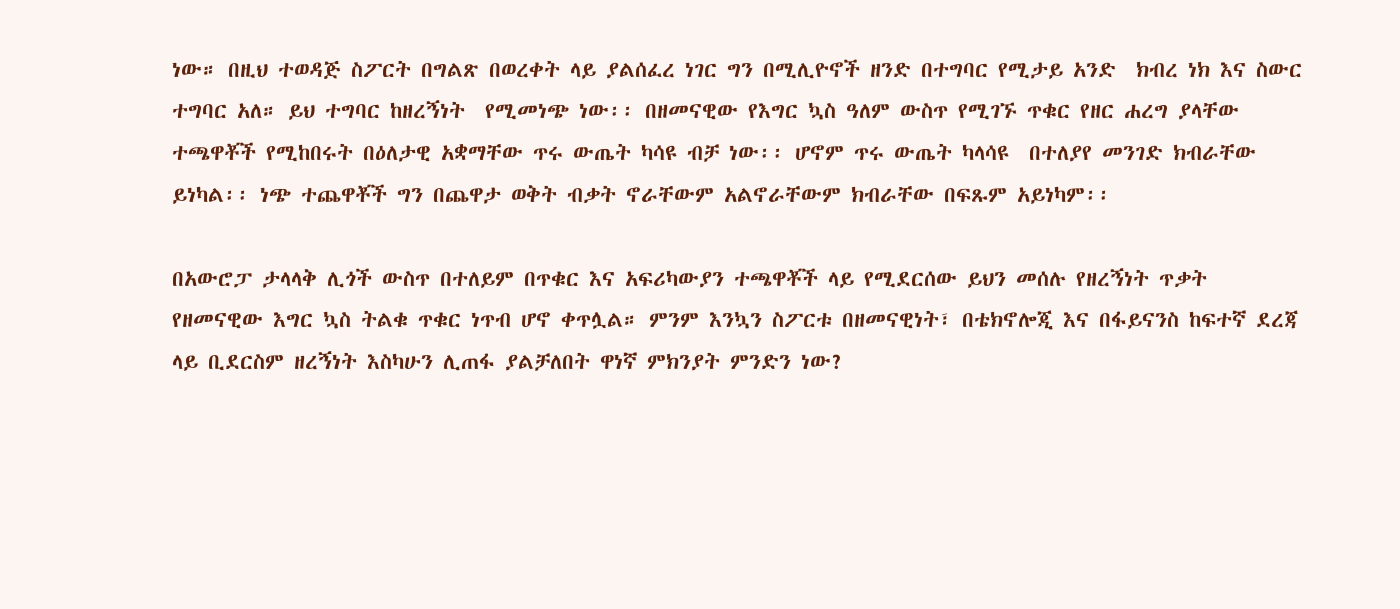ነው። በዚህ ተወዳጅ ስፖርት በግልጽ በወረቀት ላይ ያልሰፈረ ነገር ግን በሚሊዮኖች ዘንድ በተግባር የሚታይ አንድ  ክብረ ነክ እና ስውር ተግባር አለ። ይህ ተግባር ከዘረኝነት  የሚመነጭ ነው፡፡ በዘመናዊው የእግር ኳስ ዓለም ውስጥ የሚገኙ ጥቁር የዘር ሐረግ ያላቸው ተጫዋቾች የሚከበሩት በዕለታዊ አቋማቸው ጥሩ ውጤት ካሳዩ ብቻ ነው፡፡ ሆኖም ጥሩ ውጤት ካላሳዩ  በተለያየ መንገድ ክብራቸው ይነካል፡፡ ነጭ ተጨዋቾች ግን በጨዋታ ወቅት ብቃት ኖራቸውም አልኖራቸውም ክብራቸው በፍጹም አይነካም፡፡

በአውሮፓ ታላላቅ ሊጎች ውስጥ በተለይም በጥቁር እና አፍሪካውያን ተጫዋቾች ላይ የሚደርሰው ይህን መሰሉ የዘረኝነት ጥቃት የዘመናዊው እግር ኳስ ትልቁ ጥቁር ነጥብ ሆኖ ቀጥሏል። ምንም እንኳን ስፖርቱ በዘመናዊነት፣ በቴክኖሎጂ እና በፋይናንስ ከፍተኛ ደረጃ ላይ ቢደርስም ዘረኝነት እስካሁን ሊጠፋ ያልቻለበት ዋነኛ ምክንያት ምንድን ነው?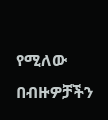የሚለው  በብዙዎቻችን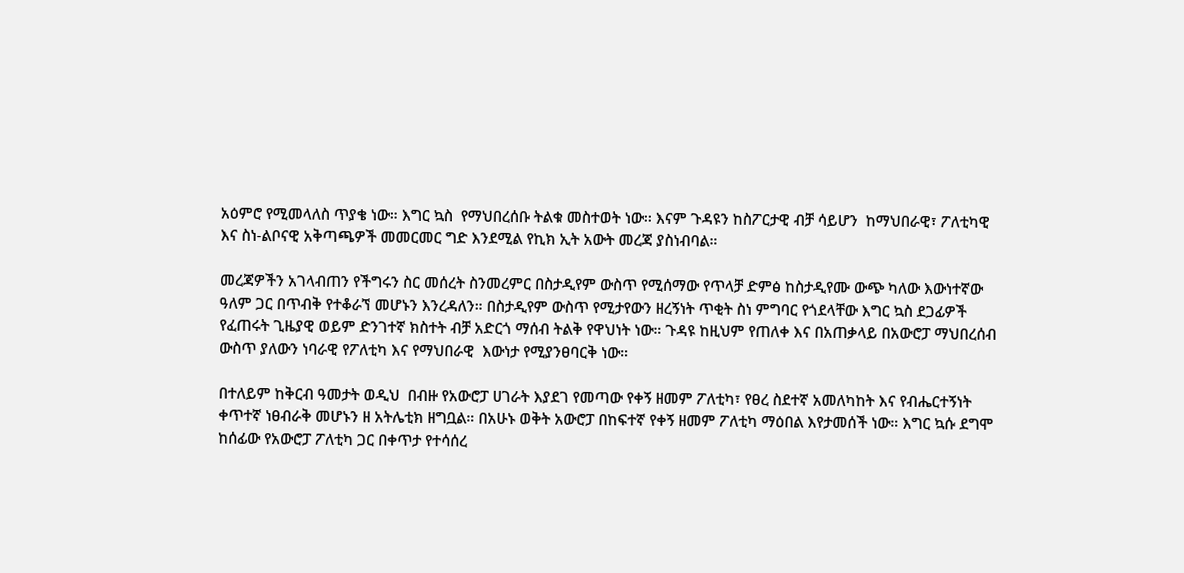አዕምሮ የሚመላለስ ጥያቄ ነው። እግር ኳስ  የማህበረሰቡ ትልቁ መስተወት ነው፡፡ እናም ጉዳዩን ከስፖርታዊ ብቻ ሳይሆን  ከማህበራዊ፣ ፖለቲካዊ እና ስነ-ልቦናዊ አቅጣጫዎች መመርመር ግድ እንደሚል የኪክ ኢት አውት መረጃ ያስነብባል።

መረጃዎችን አገላብጠን የችግሩን ስር መሰረት ስንመረምር በስታዲየም ውስጥ የሚሰማው የጥላቻ ድምፅ ከስታዲየሙ ውጭ ካለው እውነተኛው ዓለም ጋር በጥብቅ የተቆራኘ መሆኑን እንረዳለን። በስታዲየም ውስጥ የሚታየውን ዘረኝነት ጥቂት ስነ ምግባር የጎደላቸው እግር ኳስ ደጋፊዎች  የፈጠሩት ጊዜያዊ ወይም ድንገተኛ ክስተት ብቻ አድርጎ ማሰብ ትልቅ የዋህነት ነው። ጉዳዩ ከዚህም የጠለቀ እና በአጠቃላይ በአውሮፓ ማህበረሰብ ውስጥ ያለውን ነባራዊ የፖለቲካ እና የማህበራዊ  እውነታ የሚያንፀባርቅ ነው።

በተለይም ከቅርብ ዓመታት ወዲህ  በብዙ የአውሮፓ ሀገራት እያደገ የመጣው የቀኝ ዘመም ፖለቲካ፣ የፀረ ስደተኛ አመለካከት እና የብሔርተኝነት ቀጥተኛ ነፀብራቅ መሆኑን ዘ አትሌቲክ ዘግቧል። በአሁኑ ወቅት አውሮፓ በከፍተኛ የቀኝ ዘመም ፖለቲካ ማዕበል እየታመሰች ነው። እግር ኳሱ ደግሞ ከሰፊው የአውሮፓ ፖለቲካ ጋር በቀጥታ የተሳሰረ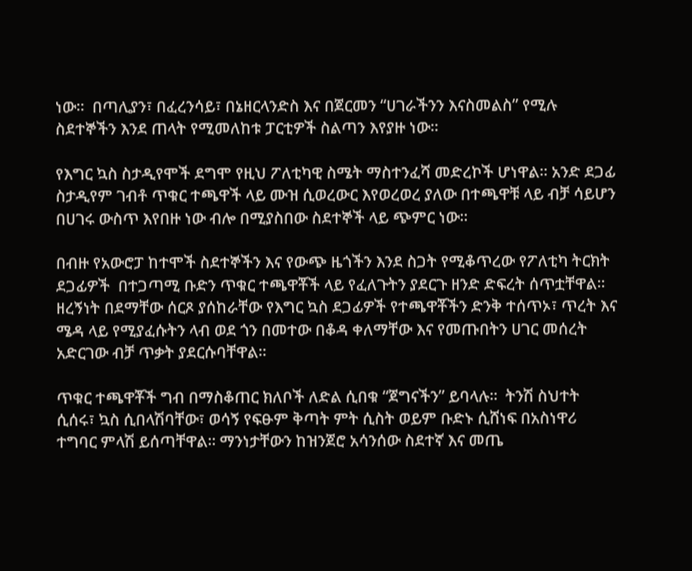ነው።  በጣሊያን፣ በፈረንሳይ፣ በኔዘርላንድስ እና በጀርመን “ሀገራችንን እናስመልስ” የሚሉ   ስደተኞችን እንደ ጠላት የሚመለከቱ ፓርቲዎች ስልጣን እየያዙ ነው።

የእግር ኳስ ስታዲየሞች ደግሞ የዚህ ፖለቲካዊ ስሜት ማስተንፈሻ መድረኮች ሆነዋል። አንድ ደጋፊ ስታዲየም ገብቶ ጥቁር ተጫዋች ላይ ሙዝ ሲወረውር እየወረወረ ያለው በተጫዋቹ ላይ ብቻ ሳይሆን በሀገሩ ውስጥ እየበዙ ነው ብሎ በሚያስበው ስደተኞች ላይ ጭምር ነው።

በብዙ የአውሮፓ ከተሞች ስደተኞችን እና የውጭ ዜጎችን እንደ ስጋት የሚቆጥረው የፖለቲካ ትርክት ደጋፊዎች  በተጋጣሚ ቡድን ጥቁር ተጫዋቾች ላይ የፈለጉትን ያደርጉ ዘንድ ድፍረት ሰጥቷቸዋል። ዘረኝነት በደማቸው ሰርጾ ያሰከራቸው የእግር ኳስ ደጋፊዎች የተጫዋቾችን ድንቅ ተሰጥኦ፣ ጥረት እና ሜዳ ላይ የሚያፈሱትን ላብ ወደ ጎን በመተው በቆዳ ቀለማቸው እና የመጡበትን ሀገር መሰረት አድርገው ብቻ ጥቃት ያደርሱባቸዋል።

ጥቁር ተጫዋቾች ግብ በማስቆጠር ክለቦች ለድል ሲበቁ “ጀግናችን” ይባላሉ፡፡  ትንሽ ስህተት ሲሰሩ፣ ኳስ ሲበላሽባቸው፣ ወሳኝ የፍፁም ቅጣት ምት ሲስት ወይም ቡድኑ ሲሸነፍ በአስነዋሪ ተግባር ምላሽ ይሰጣቸዋል። ማንነታቸውን ከዝንጀሮ አሳንሰው ስደተኛ እና መጤ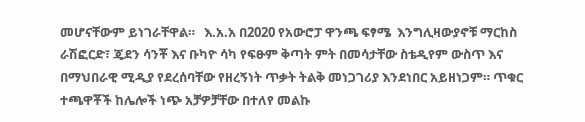መሆናቸውም ይነገራቸዋል።   እ.አ.አ በ2020 የአውሮፓ ዋንጫ ፍፃሜ  እንግሊዛውያኖቹ ማርከስ ራሽፎርድ፣ ጄደን ሳንቾ እና ቡካዮ ሳካ የፍፁም ቅጣት ምት በመሳታቸው ስቴዲየም ውስጥ እና በማህበራዊ ሚዲያ የደረሰባቸው የዘረኝነት ጥቃት ትልቅ መነጋገሪያ እንደነበር አይዘነጋም። ጥቁር ተጫዋቾች ከሌሎች ነጭ አቻዎቻቸው በተለየ መልኩ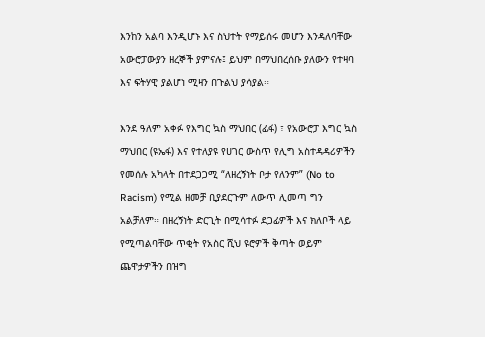እንከን አልባ እንዲሆኑ እና ስህተት የማይሰሩ መሆን እንዳለባቸው አውሮፓውያን ዘረኞች ያምናሉ፤ ይህም በማህበረሰቡ ያለውን የተዛባ እና ፍትሃዊ ያልሆነ ሚዛን በጉልህ ያሳያል።

እንደ ዓለም አቀፉ የእግር ኳስ ማህበር (ፊፋ) ፣ የአውሮፓ እግር ኳስ ማህበር (ዩኤፋ) እና የተለያዩ የሀገር ውስጥ የሊግ አስተዳዳሪዎችን የመሰሉ አካላት በተደጋጋሚ “ለዘረኝነት ቦታ የለንም” (No to Racism) የሚል ዘመቻ ቢያደርጉም ለውጥ ሊመጣ ግን አልቻለም። በዘረኝነት ድርጊት በሚሳተፉ ደጋፊዎች እና ክለቦች ላይ የሚጣልባቸው ጥቂት የአስር ሺህ ዩሮዎች ቅጣት ወይም  ጨዋታዎችን በዝግ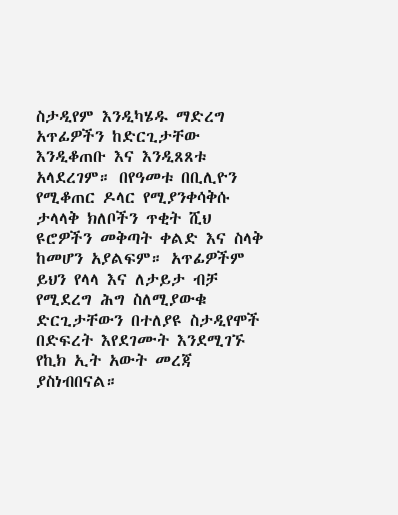ስታዲየም እንዲካሄዱ ማድረግ አጥፊዎችን ከድርጊታቸው እንዲቆጠቡ እና እንዲጸጸቱ አላደረገም። በየዓመቱ በቢሊዮን የሚቆጠር ዶላር የሚያንቀሳቅሱ ታላላቅ ክለቦችን ጥቂት ሺህ ዩሮዎችን መቅጣት ቀልድ እና ስላቅ ከመሆን አያልፍም። አጥፊዎችም ይህን የላላ እና ለታይታ ብቻ የሚደረግ ሕግ ስለሚያውቁ ድርጊታቸውን በተለያዩ ስታዲየሞች በድፍረት እየደገሙት እንደሚገኙ የኪክ ኢት አውት መረጃ ያስነብበናል።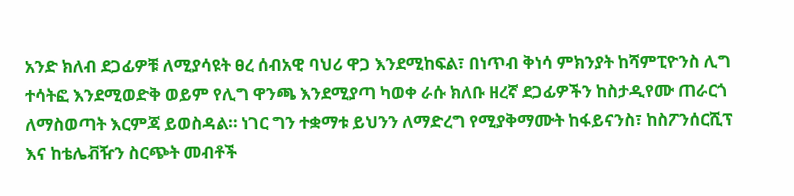አንድ ክለብ ደጋፊዎቹ ለሚያሳዩት ፀረ ሰብአዊ ባህሪ ዋጋ እንደሚከፍል፣ በነጥብ ቅነሳ ምክንያት ከሻምፒዮንስ ሊግ ተሳትፎ እንደሚወድቅ ወይም የሊግ ዋንጫ እንደሚያጣ ካወቀ ራሱ ክለቡ ዘረኛ ደጋፊዎችን ከስታዲየሙ ጠራርጎ ለማስወጣት እርምጃ ይወስዳል። ነገር ግን ተቋማቱ ይህንን ለማድረግ የሚያቅማሙት ከፋይናንስ፣ ከስፖንሰርሺፕ እና ከቴሌቭዥን ስርጭት መብቶች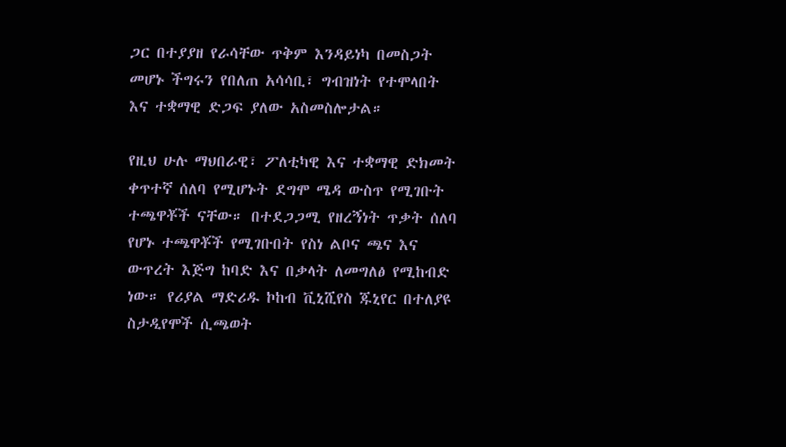ጋር በተያያዘ የራሳቸው ጥቅም እንዳይነካ በመስጋት መሆኑ ችግሩን የበለጠ አሳሳቢ፣ ግብዝነት የተሞላበት እና ተቋማዊ ድጋፍ ያለው አስመስሎታል።

የዚህ ሁሉ ማህበራዊ፣ ፖለቲካዊ እና ተቋማዊ ድክመት ቀጥተኛ ሰለባ የሚሆኑት ደግሞ ሜዳ ውስጥ የሚገቡት ተጫዋቾች ናቸው። በተደጋጋሚ የዘረኝነት ጥቃት ሰለባ የሆኑ ተጫዋቾች የሚገቡበት የስነ ልቦና ጫና እና ውጥረት እጅግ ከባድ እና በቃላት ለመግለፅ የሚከብድ ነው። የሪያል ማድሪዱ ኮከብ ቪኒሺየስ ጁኒየር በተለያዩ ስታዲየሞች ሲጫወት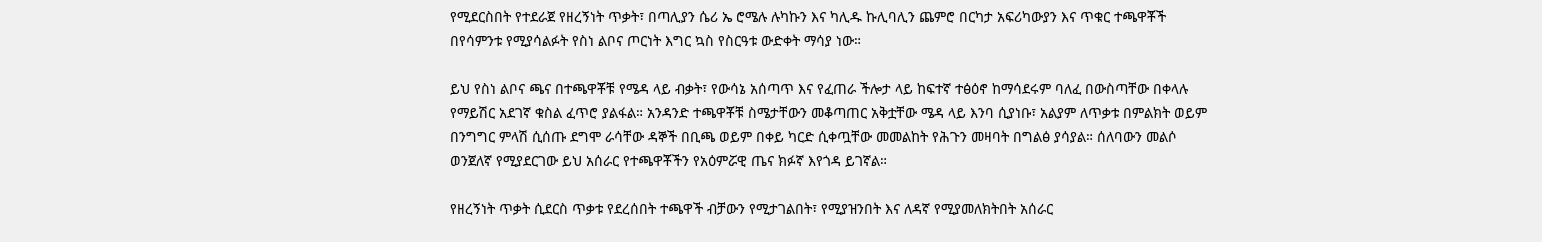የሚደርስበት የተደራጀ የዘረኝነት ጥቃት፣ በጣሊያን ሴሪ ኤ ሮሜሉ ሉካኩን እና ካሊዱ ኩሊባሊን ጨምሮ በርካታ አፍሪካውያን እና ጥቁር ተጫዋቾች በየሳምንቱ የሚያሳልፉት የስነ ልቦና ጦርነት እግር ኳስ የስርዓቱ ውድቀት ማሳያ ነው።

ይህ የስነ ልቦና ጫና በተጫዋቾቹ የሜዳ ላይ ብቃት፣ የውሳኔ አሰጣጥ እና የፈጠራ ችሎታ ላይ ከፍተኛ ተፅዕኖ ከማሳደሩም ባለፈ በውስጣቸው በቀላሉ የማይሽር አደገኛ ቁስል ፈጥሮ ያልፋል። አንዳንድ ተጫዋቾቹ ስሜታቸውን መቆጣጠር አቅቷቸው ሜዳ ላይ እንባ ሲያነቡ፣ አልያም ለጥቃቱ በምልክት ወይም በንግግር ምላሽ ሲሰጡ ደግሞ ራሳቸው ዳኞች በቢጫ ወይም በቀይ ካርድ ሲቀጧቸው መመልከት የሕጉን መዛባት በግልፅ ያሳያል። ሰለባውን መልሶ ወንጀለኛ የሚያደርገው ይህ አሰራር የተጫዋቾችን የአዕምሯዊ ጤና ክፉኛ እየጎዳ ይገኛል።

የዘረኝነት ጥቃት ሲደርስ ጥቃቱ የደረሰበት ተጫዋች ብቻውን የሚታገልበት፣ የሚያዝንበት እና ለዳኛ የሚያመለክትበት አሰራር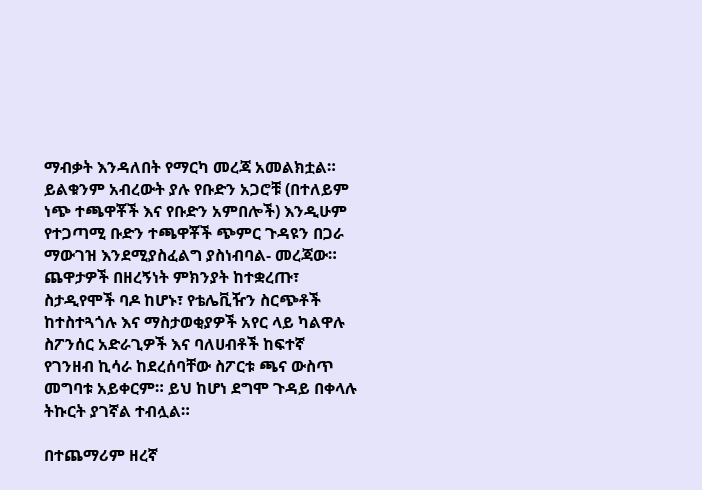ማብቃት እንዳለበት የማርካ መረጃ አመልክቷል። ይልቁንም አብረውት ያሉ የቡድን አጋሮቹ (በተለይም ነጭ ተጫዋቾች እና የቡድን አምበሎች) እንዲሁም የተጋጣሚ ቡድን ተጫዋቾች ጭምር ጉዳዩን በጋራ  ማውገዝ እንደሚያስፈልግ ያስነብባል- መረጃው። ጨዋታዎች በዘረኝነት ምክንያት ከተቋረጡ፣ ስታዲየሞች ባዶ ከሆኑ፣ የቴሌቪዥን ስርጭቶች ከተስተጓጎሉ እና ማስታወቂያዎች አየር ላይ ካልዋሉ ስፖንሰር አድራጊዎች እና ባለሀብቶች ከፍተኛ የገንዘብ ኪሳራ ከደረሰባቸው ስፖርቱ ጫና ውስጥ መግባቱ አይቀርም። ይህ ከሆነ ደግሞ ጉዳይ በቀላሉ ትኩርት ያገኛል ተብሏል።

በተጨማሪም ዘረኛ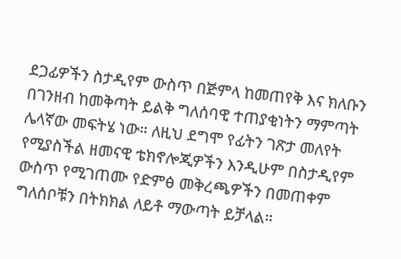ደጋፊዎችን ስታዲየም ውስጥ በጅምላ ከመጠየቅ እና ክለቡን በገንዘብ ከመቅጣት ይልቅ ግለሰባዊ ተጠያቂነትን ማምጣት ሌላኛው መፍትሄ ነው። ለዚህ ደግሞ የፊትን ገጽታ መለየት የሚያስችል ዘመናዊ ቴክኖሎጂዎችን እንዲሁም በስታዲየም ውስጥ የሚገጠሙ የድምፅ መቅረጫዎችን በመጠቀም ግለሰቦቹን በትክክል ለይቶ ማውጣት ይቻላል።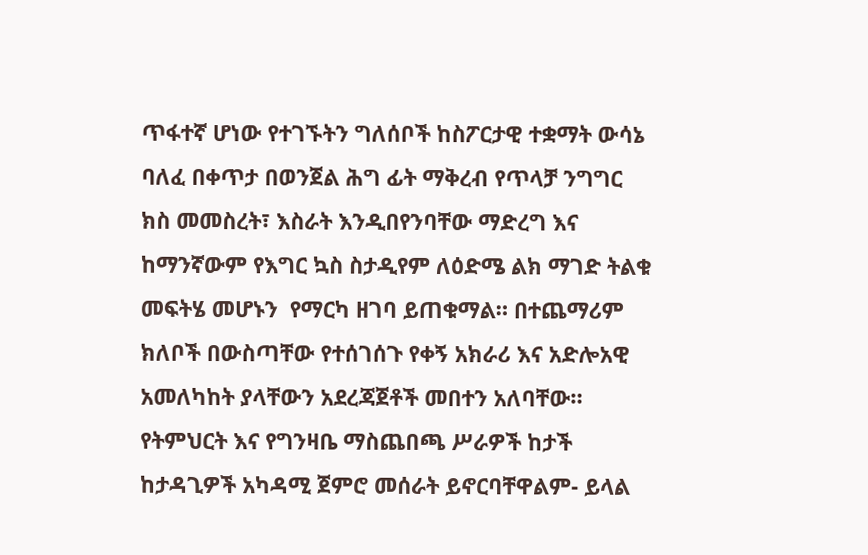ጥፋተኛ ሆነው የተገኙትን ግለሰቦች ከስፖርታዊ ተቋማት ውሳኔ ባለፈ በቀጥታ በወንጀል ሕግ ፊት ማቅረብ የጥላቻ ንግግር ክስ መመስረት፣ እስራት እንዲበየንባቸው ማድረግ እና ከማንኛውም የእግር ኳስ ስታዲየም ለዕድሜ ልክ ማገድ ትልቁ መፍትሄ መሆኑን  የማርካ ዘገባ ይጠቁማል። በተጨማሪም ክለቦች በውስጣቸው የተሰገሰጉ የቀኝ አክራሪ እና አድሎአዊ አመለካከት ያላቸውን አደረጃጀቶች መበተን አለባቸው። የትምህርት እና የግንዛቤ ማስጨበጫ ሥራዎች ከታች ከታዳጊዎች አካዳሚ ጀምሮ መሰራት ይኖርባቸዋልም- ይላል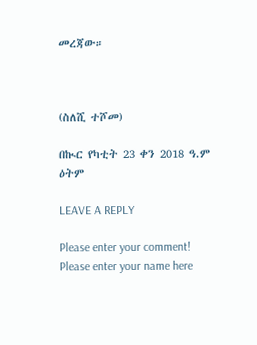መረጃው።



(ስለሺ ተሾመ)

በኲር የካቲት 23 ቀን 2018 ዓ.ም  ዕትም

LEAVE A REPLY

Please enter your comment!
Please enter your name here